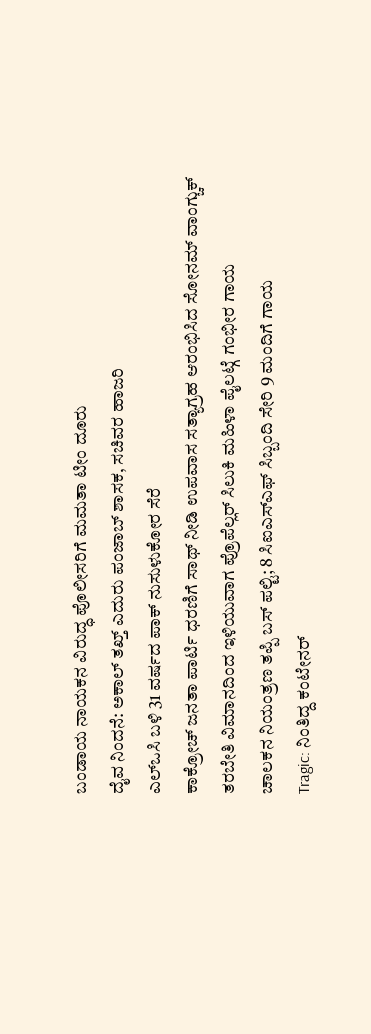ಬಂಡಾಯ ನಾಯಕನ ವಿರುದ್ಧ ಪೊಲೀಸರಿಗೆ ಮಮತಾ ಟೀಂ ದೂರು
ದೈವ ನಿಂದನೆ: ಅಕಾಲ್ ತಖ್ತ್ ಎದುರು ಪಂಜಾಬ್ ಶಾಸಕ, ಸಚಿವರ ಹಾಜರಿ
ಎಲ್ಒಸಿ ಬಳಿ 31 ವರ್ಷದ ಪಾಕ್ ನುಸುಳುಕೋರ ಸೆರೆ
ಕಾಕ್ರೋಚ್ ಜನತಾ ಪಾರ್ಟಿ ಧರಣಿಗೆ ಸಾಥ್ ನೀಡಿ ಉಪವಾಸ ಸತ್ಯಾಗ್ರಹ ಆರಂಭಿಸಿದ ಸೋನಮ್ ವಾಂಗ್ಚುಕ್
ತರಬೇತಿ ವಿಮಾನದಿಂದ ಇಳಿಯುವಾಗ ಪ್ರೊಪೆಲ್ಲರ್ ಸಿಲುಕಿ ಮಹಿಳಾ ಪೈಲಟ್ಗೆ ಗಂಭೀರ ಗಾಯ
ಚಾಲಕನ ನಿಯಂತ್ರಣ ತಪ್ಪಿ ಬಸ್ ಪಲ್ಟಿ; 8 ಸಿಐಎಸ್ಎಫ್ ಸಿಬ್ಬಂದಿ ಸೇರಿ 9 ಮಂದಿಗೆ ಗಾಯ
Tragic: ನಿಂತಿದ್ದ ಕಂಟೇನರ್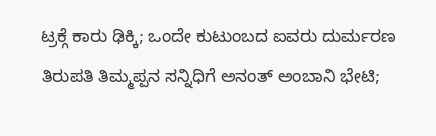ಟ್ರಕ್ಗೆ ಕಾರು ಢಿಕ್ಕಿ; ಒಂದೇ ಕುಟುಂಬದ ಐವರು ದುರ್ಮರಣ
ತಿರುಪತಿ ತಿಮ್ಮಪ್ಪನ ಸನ್ನಿಧಿಗೆ ಅನಂತ್ ಅಂಬಾನಿ ಭೇಟಿ;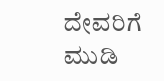ದೇವರಿಗೆ ಮುಡಿ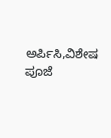ಅರ್ಪಿಸಿ,ವಿಶೇಷ ಪೂಜೆ